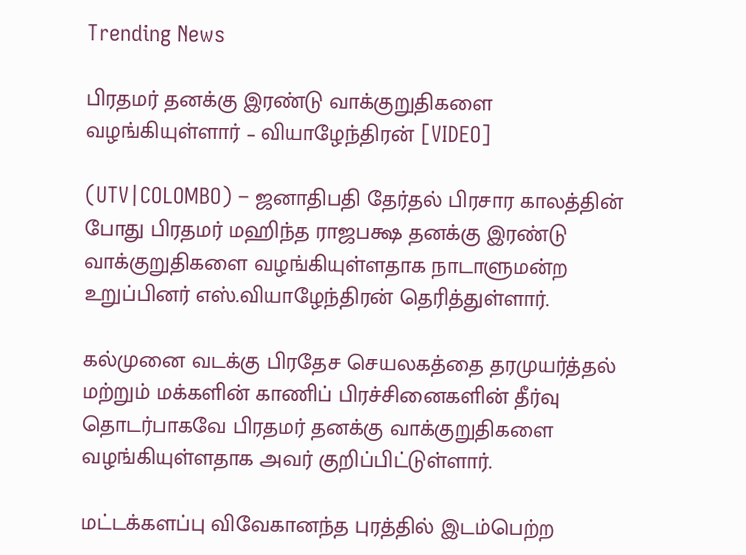Trending News

பிரதமர் தனக்கு இரண்டு வாக்குறுதிகளை வழங்கியுள்ளார் – வியாழேந்திரன் [VIDEO]

(UTV|COLOMBO) – ஜனாதிபதி தேர்தல் பிரசார காலத்தின் போது பிரதமர் மஹிந்த ராஜபக்ஷ தனக்கு இரண்டு வாக்குறுதிகளை வழங்கியுள்ளதாக நாடாளுமன்ற உறுப்பினர் எஸ்.வியாழேந்திரன் தெரித்துள்ளார்.

கல்முனை வடக்கு பிரதேச செயலகத்தை தரமுயர்த்தல் மற்றும் மக்களின் காணிப் பிரச்சினைகளின் தீர்வு தொடர்பாகவே பிரதமர் தனக்கு வாக்குறுதிகளை வழங்கியுள்ளதாக அவர் குறிப்பிட்டுள்ளார்.

மட்டக்களப்பு விவேகானந்த புரத்தில் இடம்பெற்ற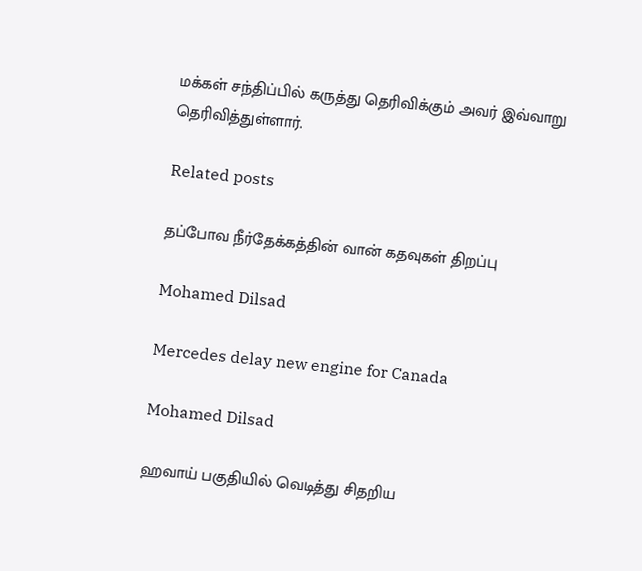மக்கள் சந்திப்பில் கருத்து தெரிவிக்கும் அவர் இவ்வாறு தெரிவித்துள்ளார்.

Related posts

தப்போவ நீர்தேக்கத்தின் வான் கதவுகள் திறப்பு

Mohamed Dilsad

Mercedes delay new engine for Canada

Mohamed Dilsad

ஹவாய் பகுதியில் வெடித்து சிதறிய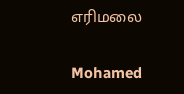எரிமலை

Mohamed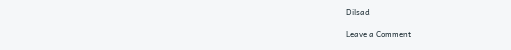Dilsad

Leave a Comment